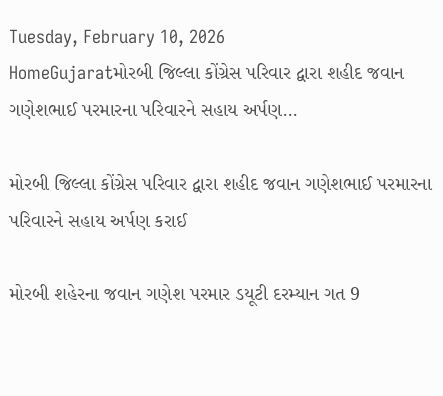Tuesday, February 10, 2026
HomeGujaratમોરબી જિલ્લા કોંગ્રેસ પરિવાર દ્વારા શહીદ જવાન ગણેશભાઈ પરમારના પરિવારને સહાય અર્પણ...

મોરબી જિલ્લા કોંગ્રેસ પરિવાર દ્વારા શહીદ જવાન ગણેશભાઈ પરમારના પરિવારને સહાય અર્પણ કરાઈ

મોરબી શહેરના જવાન ગણેશ પરમાર ડયૂટી દરમ્યાન ગત 9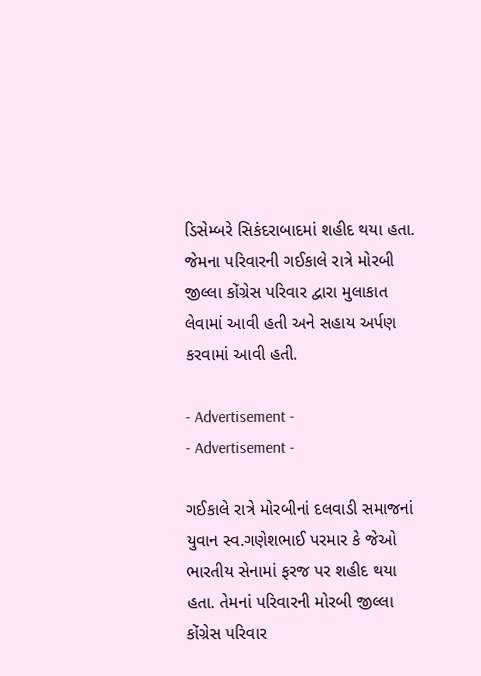ડિસેમ્બરે સિકંદરાબાદમાં શહીદ થયા હતા. જેમના પરિવારની ગઈકાલે રાત્રે મોરબી જીલ્લા કોંગ્રેસ પરિવાર દ્વારા મુલાકાત લેવામાં આવી હતી અને સહાય અર્પણ કરવામાં આવી હતી.

- Advertisement -
- Advertisement -

ગઈકાલે રાત્રે મોરબીનાં દલવાડી સમાજનાં યુવાન સ્વ.ગણેશભાઈ પરમાર કે જેઓ ભારતીય સેનામાં ફરજ પર શહીદ થયા હતા. તેમનાં પરિવારની મોરબી જીલ્લા કોંગ્રેસ પરિવાર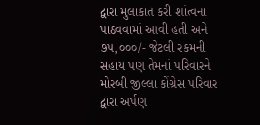દ્વારા મુલાકાત કરી શાંત્વના પાઠવવામાં આવી હતી અને ૭૫,૦૦૦/- જેટલી રકમની સહાય પણ તેમનાં પરિવારને મોરબી જીલ્લા કોંગ્રેસ પરિવાર દ્વારા અર્પણ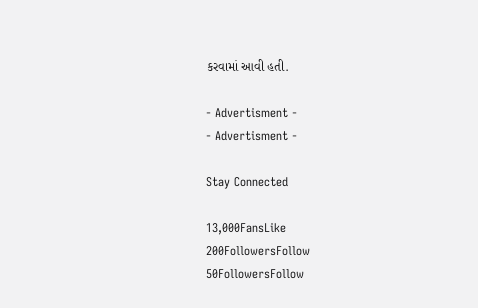કરવામાં આવી હતી.

- Advertisment -
- Advertisment -

Stay Connected

13,000FansLike
200FollowersFollow
50FollowersFollow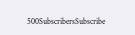500SubscribersSubscribe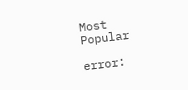Most Popular

error: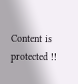Content is protected !!